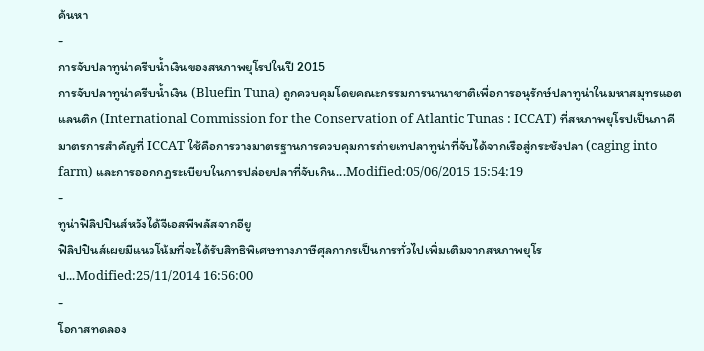ค้นหา
-
การจับปลาทูน่าครีบน้ำเงินของสหภาพยุโรปในปี 2015
การจับปลาทูน่าครีบน้ำเงิน (Bluefin Tuna) ถูกควบคุมโดยคณะกรรมการนานาชาติเพื่อการอนุรักษ์ปลาทูน่าในมหาสมุทรแอตแลนติก (International Commission for the Conservation of Atlantic Tunas : ICCAT) ที่สหภาพยุโรปเป็นภาคี มาตรการสำคัญที่ ICCAT ใช้คือการวางมาตรฐานการควบคุมการถ่ายเทปลาทูน่าที่จับได้จากเรือสู่กระชังปลา (caging into farm) และการออกกฎระเบียบในการปล่อยปลาที่จับเกิน...Modified:05/06/2015 15:54:19
-
ทูน่าฟิลิปปินส์หวังได้จีเอสพีพลัสจากอียู
ฟิลิปปินส์เผยมีแนวโน้มที่จะได้รับสิทธิพิเศษทางภาษีศุลกากรเป็นการทั่วไปเพิ่มเติมจากสหภาพยุโรป...Modified:25/11/2014 16:56:00
-
โอกาสทดลอง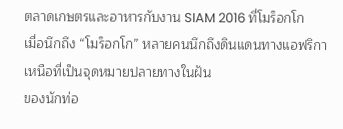ตลาดเกษตรและอาหารกับงาน SIAM 2016 ที่โมร็อกโก
เมื่อนึกถึง “โมร็อกโก” หลายคนนึกถึงดินแดนทางแอฟริกาเหนือที่เป็นจุดหมายปลายทางในฝัน
ของนักท่อ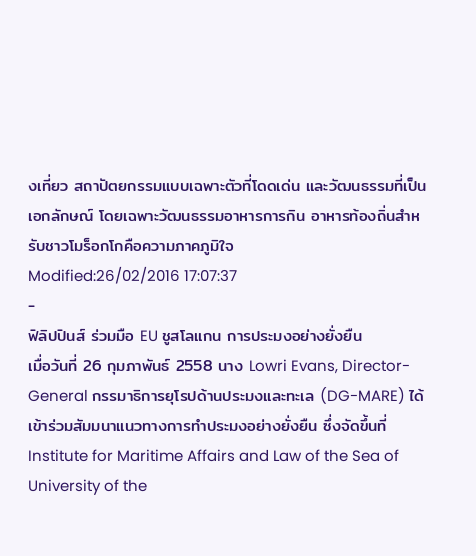งเที่ยว สถาปัตยกรรมแบบเฉพาะตัวที่โดดเด่น และวัฒนธรรมที่เป็นเอกลักษณ์ โดยเฉพาะวัฒนธรรมอาหารการกิน อาหารท้องถิ่นสำหรับชาวโมร็อกโกคือความภาคภูมิใจ
Modified:26/02/2016 17:07:37
-
ฟิลิปปินส์ ร่วมมือ EU ชูสโลแกน การประมงอย่างยั่งยืน
เมื่อวันที่ 26 กุมภาพันธ์ 2558 นาง Lowri Evans, Director-General กรรมาธิการยุโรปด้านประมงและทะเล (DG-MARE) ได้เข้าร่วมสัมมนาแนวทางการทำประมงอย่างยั่งยืน ซึ่งจัดขึ้นที่ Institute for Maritime Affairs and Law of the Sea of University of the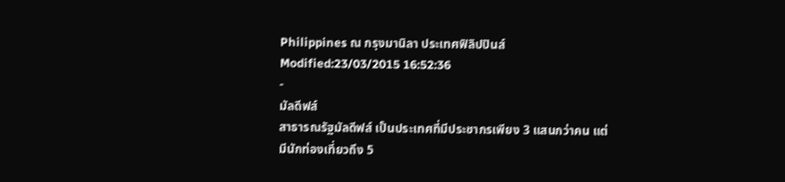Philippines ณ กรุงมานิลา ประเทศฟิลิปปินส์Modified:23/03/2015 16:52:36
-
มัลดีฟส์
สาธารณรัฐมัลดีฟส์ เป็นประเทศที่มีประชากรเพียง 3 แสนกว่าคน แต่มีนักท่องเที่ยวถึง 5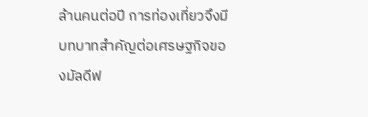ล้านคนต่อปี การท่องเที่ยวจึงมีบทบาทสำคัญต่อเศรษฐกิจของมัลดีฟ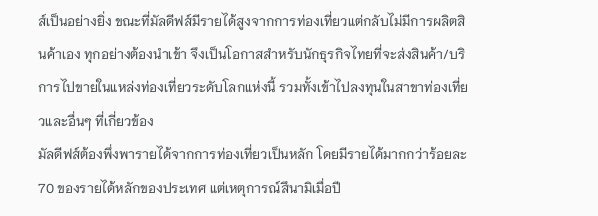ส์เป็นอย่างยิ่ง ขณะที่มัลดีฟส์มีรายได้สูงจากการท่องเที่ยวแต่กลับไม่มีการผลิตสินค้าเอง ทุกอย่างต้องนำเข้า จึงเป็นโอกาสสำหรับนักธุรกิจไทยที่จะส่งสินค้า/บริการไปขายในแหล่งท่องเที่ยวระดับโลกแห่งนี้ รวมทั้งเข้าไปลงทุนในสาขาท่องเที่ยวและอื่นๆ ที่เกี่ยวข้อง
มัลดีฟส์ต้องพึ่งพารายได้จากการท่องเที่ยวเป็นหลัก โดยมีรายได้มากกว่าร้อยละ 70 ของรายได้หลักของประเทศ แต่เหตุการณ์สึนามิเมื่อปี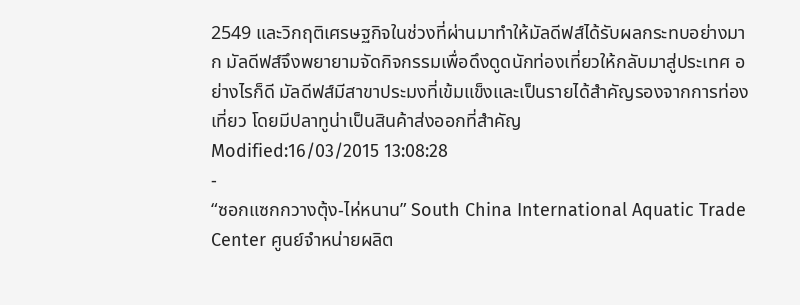2549 และวิกฤติเศรษฐกิจในช่วงที่ผ่านมาทำให้มัลดีฟส์ได้รับผลกระทบอย่างมาก มัลดีฟส์จึงพยายามจัดกิจกรรมเพื่อดึงดูดนักท่องเที่ยวให้กลับมาสู่ประเทศ อย่างไรก็ดี มัลดีฟส์มีสาขาประมงที่เข้มแข็งและเป็นรายได้สำคัญรองจากการท่องเที่ยว โดยมีปลาทูน่าเป็นสินค้าส่งออกที่สำคัญ
Modified:16/03/2015 13:08:28
-
“ซอกแซกกวางตุ้ง-ไห่หนาน” South China International Aquatic Trade Center ศูนย์จำหน่ายผลิต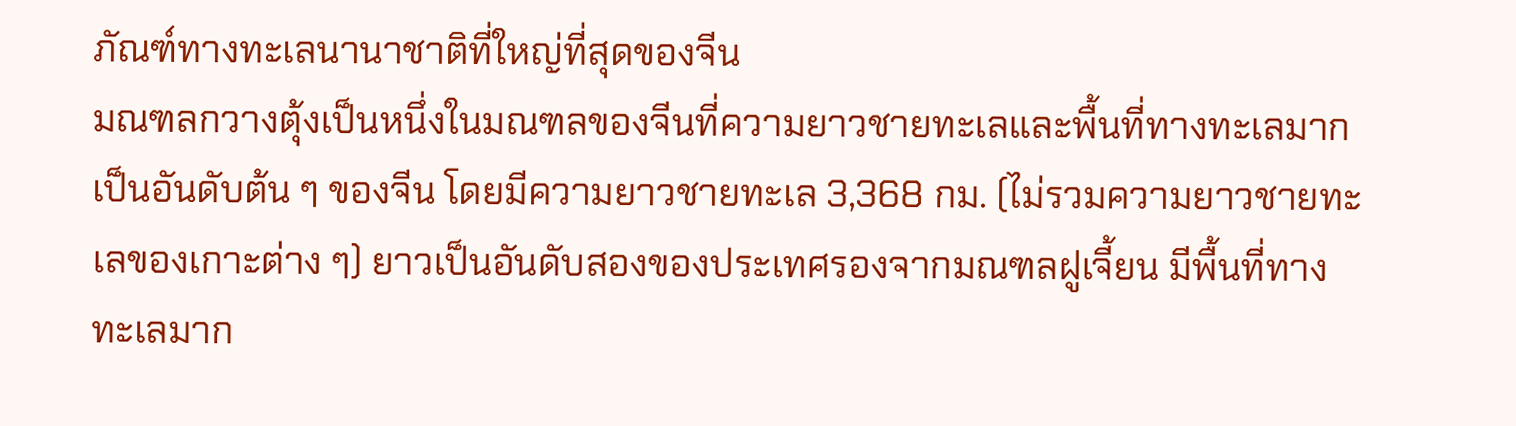ภัณฑ์ทางทะเลนานาชาติที่ใหญ่ที่สุดของจีน
มณฑลกวางตุ้งเป็นหนึ่งในมณฑลของจีนที่ความยาวชายทะเลและพื้นที่ทางทะเลมากเป็นอันดับต้น ๆ ของจีน โดยมีความยาวชายทะเล 3,368 กม. (ไม่รวมความยาวชายทะเลของเกาะต่าง ๆ) ยาวเป็นอันดับสองของประเทศรองจากมณฑลฝูเจี้ยน มีพื้นที่ทางทะเลมาก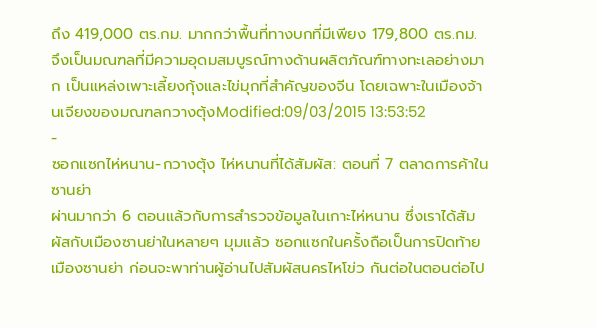ถึง 419,000 ตร.กม. มากกว่าพื้นที่ทางบกที่มีเพียง 179,800 ตร.กม. จึงเป็นมณฑลที่มีความอุดมสมบูรณ์ทางด้านผลิตภัณฑ์ทางทะเลอย่างมาก เป็นแหล่งเพาะเลี้ยงกุ้งและไข่มุกที่สำคัญของจีน โดยเฉพาะในเมืองจ้านเจียงของมณฑลกวางตุ้งModified:09/03/2015 13:53:52
-
ซอกแซกไห่หนาน-กวางตุ้ง ไห่หนานที่ได้สัมผัส: ตอนที่ 7 ตลาดการค้าในซานย่า
ผ่านมากว่า 6 ตอนแล้วกับการสำรวจข้อมูลในเกาะไห่หนาน ซึ่งเราได้สัมผัสกับเมืองซานย่าในหลายๆ มุมแล้ว ซอกแซกในครั้งถือเป็นการปิดท้ายเมืองซานย่า ก่อนจะพาท่านผู้อ่านไปสัมผัสนครไหโข่ว กันต่อในตอนต่อไป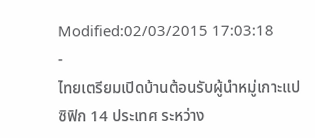Modified:02/03/2015 17:03:18
-
ไทยเตรียมเปิดบ้านต้อนรับผู้นำหมู่เกาะแปซิฟิก 14 ประเทศ ระหว่าง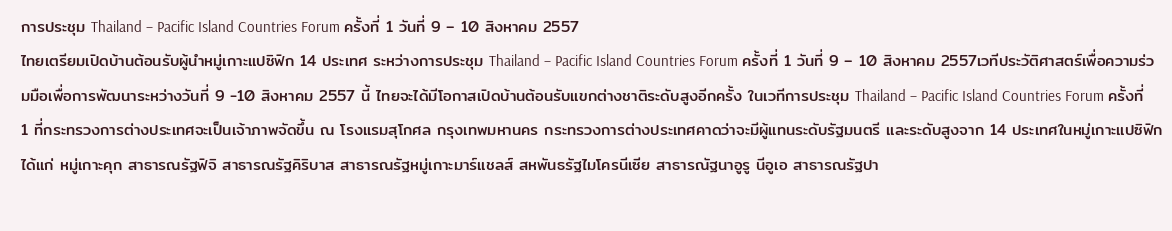การประชุม Thailand – Pacific Island Countries Forum ครั้งที่ 1 วันที่ 9 – 10 สิงหาคม 2557
ไทยเตรียมเปิดบ้านต้อนรับผู้นำหมู่เกาะแปซิฟิก 14 ประเทศ ระหว่างการประชุม Thailand – Pacific Island Countries Forum ครั้งที่ 1 วันที่ 9 – 10 สิงหาคม 2557เวทีประวัติศาสตร์เพื่อความร่วมมือเพื่อการพัฒนาระหว่างวันที่ 9 -10 สิงหาคม 2557 นี้ ไทยจะได้มีโอกาสเปิดบ้านต้อนรับแขกต่างชาติระดับสูงอีกครั้ง ในเวทีการประชุม Thailand – Pacific Island Countries Forum ครั้งที่ 1 ที่กระทรวงการต่างประเทศจะเป็นเจ้าภาพจัดขึ้น ณ โรงแรมสุโกศล กรุงเทพมหานคร กระทรวงการต่างประเทศคาดว่าจะมีผู้แทนระดับรัฐมนตรี และระดับสูงจาก 14 ประเทศในหมู่เกาะแปซิฟิก ได้แก่ หมู่เกาะคุก สาธารณรัฐฟิจิ สาธารณรัฐคิริบาส สาธารณรัฐหมู่เกาะมาร์แชลส์ สหพันธรัฐไมโครนีเซีย สาธารณัฐนาอูรู นีอูเอ สาธารณรัฐปา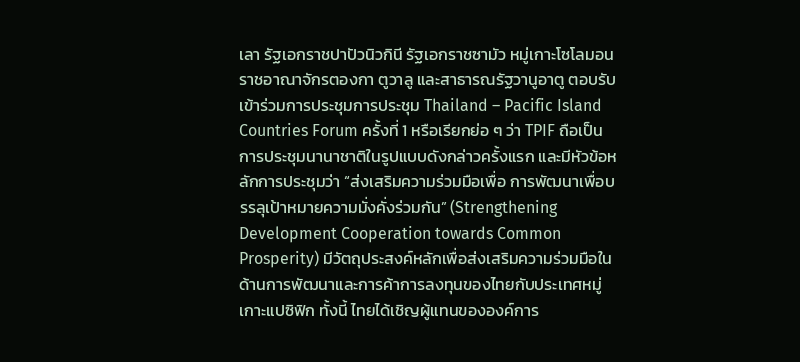เลา รัฐเอกราชปาปัวนิวกินี รัฐเอกราชซามัว หมู่เกาะโซโลมอน ราชอาณาจักรตองกา ตูวาลู และสาธารณรัฐวานูอาตู ตอบรับเข้าร่วมการประชุมการประชุม Thailand – Pacific Island Countries Forum ครั้งที่ 1 หรือเรียกย่อ ๆ ว่า TPIF ถือเป็น การประชุมนานาชาติในรูปแบบดังกล่าวครั้งแรก และมีหัวข้อหลักการประชุมว่า “ส่งเสริมความร่วมมือเพื่อ การพัฒนาเพื่อบรรลุเป้าหมายความมั่งคั่งร่วมกัน” (Strengthening Development Cooperation towards Common Prosperity) มีวัตถุประสงค์หลักเพื่อส่งเสริมความร่วมมือในด้านการพัฒนาและการค้าการลงทุนของไทยกับประเทศหมู่เกาะแปซิฟิก ทั้งนี้ ไทยได้เชิญผู้แทนขององค์การ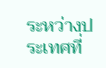ระหว่างประเทศที่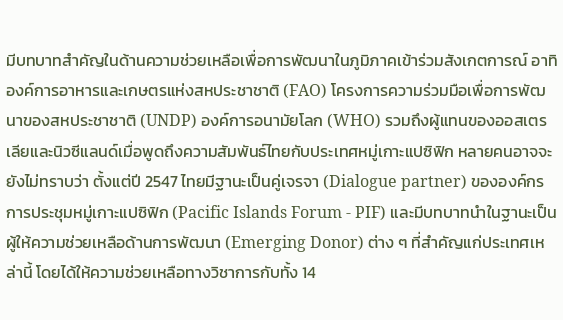มีบทบาทสำคัญในด้านความช่วยเหลือเพื่อการพัฒนาในภูมิภาคเข้าร่วมสังเกตการณ์ อาทิ องค์การอาหารและเกษตรแห่งสหประชาชาติ (FAO) โครงการความร่วมมือเพื่อการพัฒนาของสหประชาชาติ (UNDP) องค์การอนามัยโลก (WHO) รวมถึงผู้แทนของออสเตรเลียและนิวซีแลนด์เมื่อพูดถึงความสัมพันธ์ไทยกับประเทศหมู่เกาะแปซิฟิก หลายคนอาจจะยังไม่ทราบว่า ตั้งแต่ปี 2547 ไทยมีฐานะเป็นคู่เจรจา (Dialogue partner) ขององค์กรการประชุมหมู่เกาะแปซิฟิก (Pacific Islands Forum - PIF) และมีบทบาทนำในฐานะเป็นผู้ให้ความช่วยเหลือด้านการพัฒนา (Emerging Donor) ต่าง ๆ ที่สำคัญแก่ประเทศเหล่านี้ โดยได้ให้ความช่วยเหลือทางวิชาการกับทั้ง 14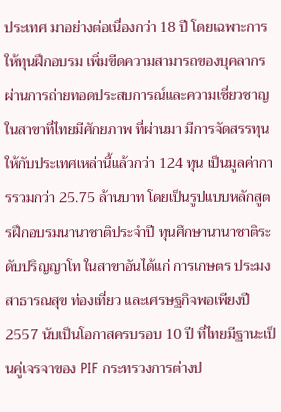ประเทศ มาอย่างต่อเนื่องกว่า 18 ปี โดยเฉพาะการให้ทุนฝึกอบรม เพิ่มขีดความสามารถของบุคลากรผ่านการถ่ายทอดประสบการณ์และความเชี่ยวชาญในสาขาที่ไทยมีศักยภาพ ที่ผ่านมา มีการจัดสรรทุนให้กับประเทศเหล่านี้แล้วกว่า 124 ทุน เป็นมูลค่าการรวมกว่า 25.75 ล้านบาท โดยเป็นรูปแบบหลักสูตรฝึกอบรมนานาชาติประจำปี ทุนศึกษานานาชาติระดับปริญญาโท ในสาขาอันได้แก่ การเกษตร ประมง สาธารณสุข ท่องเที่ยว และเศรษฐกิจพอเพียงปี 2557 นับเป็นโอกาสครบรอบ 10 ปี ที่ไทยมีฐานะเป็นคู่เจรจาของ PIF กระทรวงการต่างป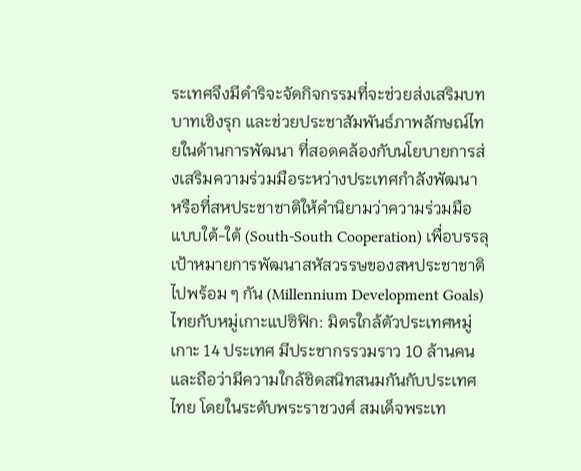ระเทศจึงมีดำริจะจัดกิจกรรมที่จะช่วยส่งเสริมบทบาทเชิงรุก และช่วยประชาสัมพันธ์ภาพลักษณ์ไทยในด้านการพัฒนา ที่สอดคล้องกับนโยบายการส่งเสริมความร่วมมือระหว่างประเทศกำลังพัฒนา หรือที่สหประชาชาติให้คำนิยามว่าความร่วมมือแบบใต้-ใต้ (South-South Cooperation) เพื่อบรรลุเป้าหมายการพัฒนาสหัสวรรษของสหประชาชาติไปพร้อม ๆ กัน (Millennium Development Goals)
ไทยกับหมู่เกาะแปซิฟิก: มิตรใกล้ตัวประเทศหมู่เกาะ 14 ประเทศ มีประชากรรวมราว 10 ล้านคน และถือว่ามีความใกล้ชิดสนิทสนมกันกับประเทศไทย โดยในระดับพระราชวงศ์ สมเด็จพระเท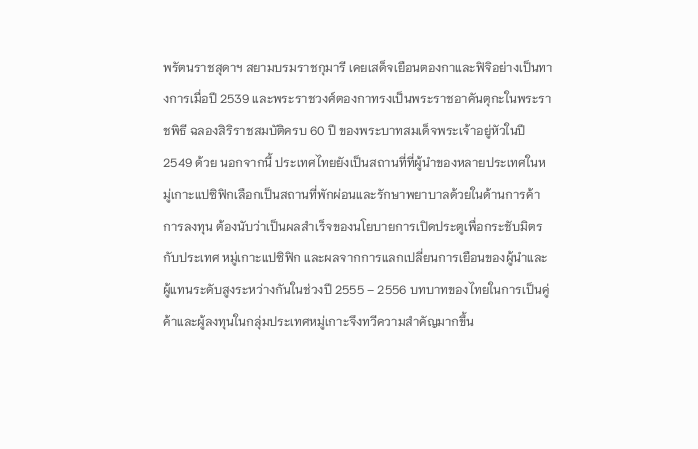พรัตนราชสุดาฯ สยามบรมราชกุมารี เคยเสด็จเยือนตองกาและฟิจิอย่างเป็นทางการเมื่อปี 2539 และพระราชวงศ์ตองกาทรงเป็นพระราชอาคันตุกะในพระราชพิธี ฉลองสิริราชสมบัติครบ 60 ปี ของพระบาทสมเด็จพระเจ้าอยู่หัวในปี 2549 ด้วย นอกจากนี้ ประเทศไทยยังเป็นสถานที่ที่ผู้นำของหลายประเทศในหมู่เกาะแปซิฟิกเลือกเป็นสถานที่พักผ่อนและรักษาพยาบาลด้วยในด้านการค้าการลงทุน ต้องนับว่าเป็นผลสำเร็จของนโยบายการเปิดประตูเพื่อกระชับมิตรกับประเทศ หมู่เกาะแปซิฟิก และผลจากการแลกเปลี่ยนการเยือนของผู้นำและผู้แทนระดับสูงระหว่างกันในช่วงปี 2555 – 2556 บทบาทของไทยในการเป็นคู่ค้าและผู้ลงทุนในกลุ่มประเทศหมู่เกาะจึงทวีความสำคัญมากขึ้น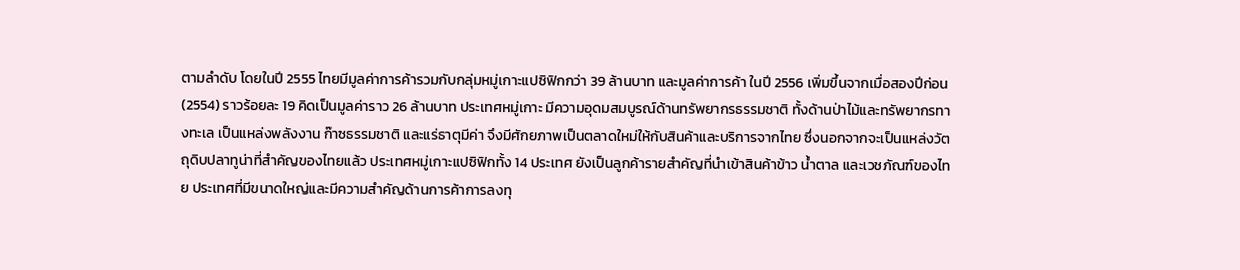ตามลำดับ โดยในปี 2555 ไทยมีมูลค่าการค้ารวมกับกลุ่มหมู่เกาะแปซิฟิกกว่า 39 ล้านบาท และมูลค่าการค้า ในปี 2556 เพิ่มขึ้นจากเมื่อสองปีก่อน (2554) ราวร้อยละ 19 คิดเป็นมูลค่าราว 26 ล้านบาท ประเทศหมู่เกาะ มีความอุดมสมบูรณ์ด้านทรัพยากรธรรมชาติ ทั้งด้านป่าไม้และทรัพยากรทางทะเล เป็นแหล่งพลังงาน ก๊าซธรรมชาติ และแร่ธาตุมีค่า จึงมีศักยภาพเป็นตลาดใหม่ให้กับสินค้าและบริการจากไทย ซึ่งนอกจากจะเป็นแหล่งวัตถุดิบปลาทูน่าที่สำคัญของไทยแล้ว ประเทศหมู่เกาะแปซิฟิกทั้ง 14 ประเทศ ยังเป็นลูกค้ารายสำคัญที่นำเข้าสินค้าข้าว น้ำตาล และเวชภัณฑ์ของไทย ประเทศที่มีขนาดใหญ่และมีความสำคัญด้านการค้าการลงทุ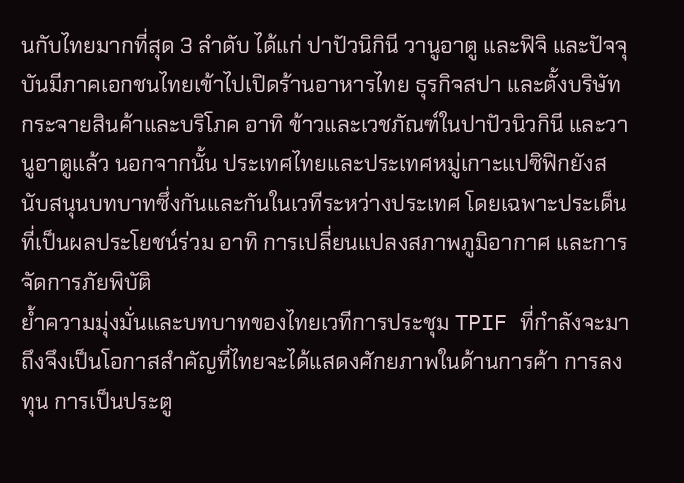นกับไทยมากที่สุด 3 ลำดับ ได้แก่ ปาปัวนิกินี วานูอาตู และฟิจิ และปัจจุบันมีภาคเอกชนไทยเข้าไปเปิดร้านอาหารไทย ธุรกิจสปา และตั้งบริษัทกระจายสินค้าและบริโภค อาทิ ข้าวและเวชภัณฑ์ในปาปัวนิวกินี และวานูอาตูแล้ว นอกจากนั้น ประเทศไทยและประเทศหมู่เกาะแปซิฟิกยังสนับสนุนบทบาทซึ่งกันและกันในเวทีระหว่างประเทศ โดยเฉพาะประเด็นที่เป็นผลประโยชน์ร่วม อาทิ การเปลี่ยนแปลงสภาพภูมิอากาศ และการจัดการภัยพิบัติ
ย้ำความมุ่งมั่นและบทบาทของไทยเวทีการประชุม TPIF ที่กำลังจะมาถึงจึงเป็นโอกาสสำคัญที่ไทยจะได้แสดงศักยภาพในด้านการค้า การลงทุน การเป็นประตู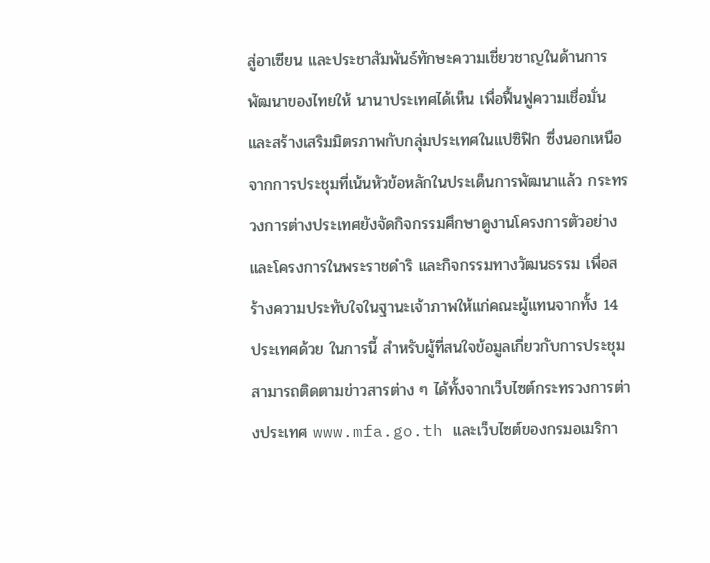สู่อาเซียน และประชาสัมพันธ์ทักษะความเชี่ยวชาญในด้านการพัฒนาของไทยให้ นานาประเทศได้เห็น เพื่อฟื้นฟูความเชื่อมั่น และสร้างเสริมมิตรภาพกับกลุ่มประเทศในแปซิฟิก ซึ่งนอกเหนือจากการประชุมที่เน้นหัวข้อหลักในประเด็นการพัฒนาแล้ว กระทรวงการต่างประเทศยังจัดกิจกรรมศึกษาดูงานโครงการตัวอย่าง และโครงการในพระราชดำริ และกิจกรรมทางวัฒนธรรม เพื่อสร้างความประทับใจในฐานะเจ้าภาพให้แก่คณะผู้แทนจากทั้ง 14 ประเทศด้วย ในการนี้ สำหรับผู้ที่สนใจข้อมูลเกี่ยวกับการประชุมสามารถติดตามข่าวสารต่าง ๆ ได้ทั้งจากเว็บไซต์กระทรวงการต่างประเทศ www.mfa.go.th และเว็บไซต์ของกรมอเมริกา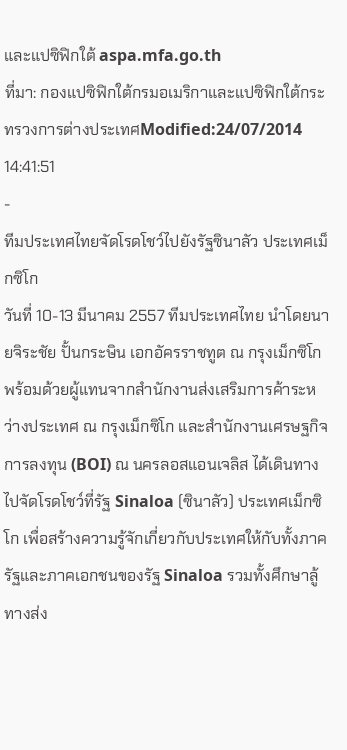และแปซิฟิกใต้ aspa.mfa.go.th
ที่มา: กองแปซิฟิกใต้กรมอเมริกาและแปซิฟิกใต้กระทรวงการต่างประเทศModified:24/07/2014 14:41:51
-
ทีมประเทศไทยจัดโรดโชว์ไปยังรัฐซินาลัว ประเทศเม็กซิโก
วันที่ 10-13 มีนาคม 2557 ทีมประเทศไทย นำโดยนายจิระชัย ปั้นกระษิน เอกอัครราชทูต ณ กรุงเม็กซิโก พร้อมด้วยผู้แทนจากสำนักงานส่งเสริมการค้าระหว่างประเทศ ณ กรุงเม็กซิโก และสำนักงานเศรษฐกิจการลงทุน (BOI) ณ นครลอสแอนเจลิส ได้เดินทางไปจัดโรดโชว์ที่รัฐ Sinaloa (ซินาลัว) ประเทศเม็กซิโก เพื่อสร้างความรู้จักเกี่ยวกับประเทศให้กับทั้งภาครัฐและภาคเอกชนของรัฐ Sinaloa รวมทั้งศึกษาลู้ทางส่ง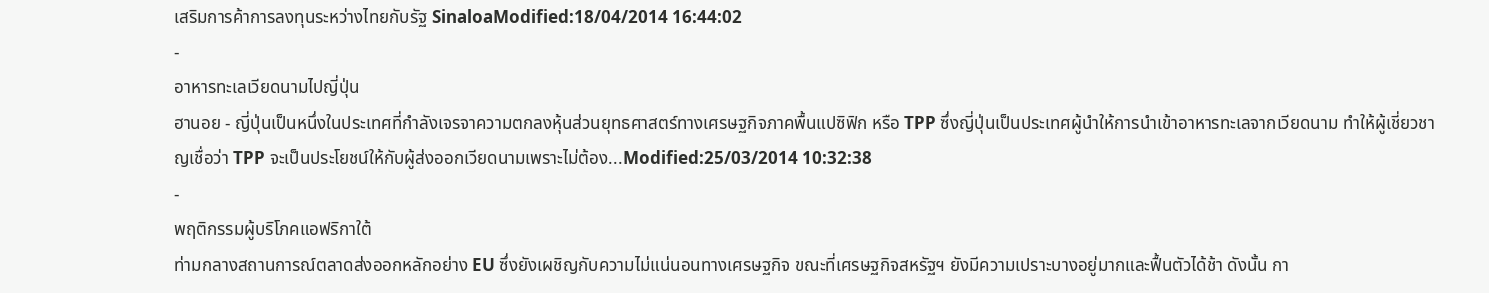เสริมการค้าการลงทุนระหว่างไทยกับรัฐ SinaloaModified:18/04/2014 16:44:02
-
อาหารทะเลเวียดนามไปญี่ปุ่น
ฮานอย - ญี่ปุ่นเป็นหนึ่งในประเทศที่กำลังเจรจาความตกลงหุ้นส่วนยุทธศาสตร์ทางเศรษฐกิจภาคพื้นแปซิฟิก หรือ TPP ซึ่งญี่ปุ่นเป็นประเทศผู้นำให้การนำเข้าอาหารทะเลจากเวียดนาม ทำให้ผู้เชี่ยวชาญเชื่อว่า TPP จะเป็นประโยชน์ให้กับผู้ส่งออกเวียดนามเพราะไม่ต้อง...Modified:25/03/2014 10:32:38
-
พฤติกรรมผู้บริโภคแอฟริกาใต้
ท่ามกลางสถานการณ์ตลาดส่งออกหลักอย่าง EU ซึ่งยังเผชิญกับความไม่แน่นอนทางเศรษฐกิจ ขณะที่เศรษฐกิจสหรัฐฯ ยังมีความเปราะบางอยู่มากและฟื้นตัวได้ช้า ดังนั้น กา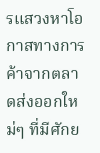รแสวงหาโอกาสทางการค้าจากตลาดส่งออกใหม่ๆ ที่มีศักย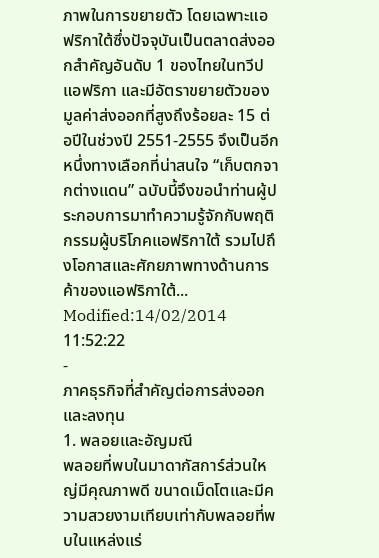ภาพในการขยายตัว โดยเฉพาะแอฟริกาใต้ซึ่งปัจจุบันเป็นตลาดส่งออกสำคัญอันดับ 1 ของไทยในทวีปแอฟริกา และมีอัตราขยายตัวของมูลค่าส่งออกที่สูงถึงร้อยละ 15 ต่อปีในช่วงปี 2551-2555 จึงเป็นอีกหนึ่งทางเลือกที่น่าสนใจ “เก็บตกจากต่างแดน” ฉบับนี้จึงขอนำท่านผู้ประกอบการมาทำความรู้จักกับพฤติกรรมผู้บริโภคแอฟริกาใต้ รวมไปถึงโอกาสและศักยภาพทางด้านการค้าของแอฟริกาใต้...
Modified:14/02/2014 11:52:22
-
ภาคธุรกิจที่สำคัญต่อการส่งออกและลงทุน
1. พลอยและอัญมณี
พลอยที่พบในมาดากัสการ์ส่วนใหญ่มีคุณภาพดี ขนาดเม็ดโตและมีความสวยงามเทียบเท่ากับพลอยที่พบในแหล่งแร่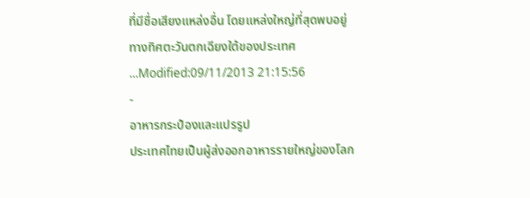ที่มีชื่อเสียงแหล่งอื่น โดยแหล่งใหญ่ที่สุดพบอยู่ทางทิศตะวันตกเฉียงใต้ของประเทศ ...Modified:09/11/2013 21:15:56
-
อาหารกระป๋องและแปรรูป
ประเทศไทยเป็นผู้ส่งออกอาหารรายใหญ่ของโลก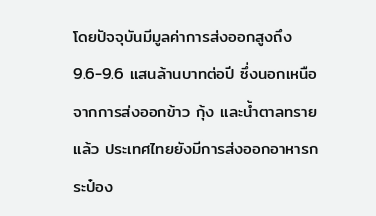โดยปัจจุบันมีมูลค่าการส่งออกสูงถึง 9.6-9.6 แสนล้านบาทต่อปี ซึ่งนอกเหนือจากการส่งออกข้าว กุ้ง และน้ำตาลทรายแล้ว ประเทศไทยยังมีการส่งออกอาหารกระป๋อง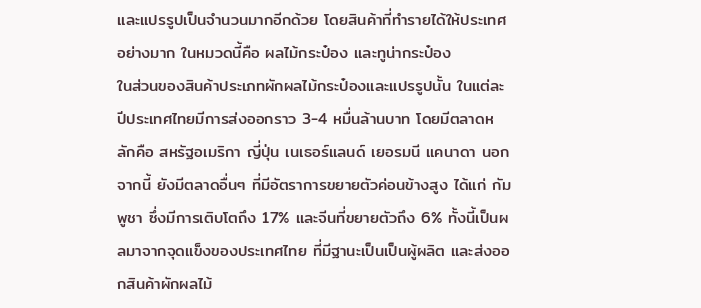และแปรรูปเป็นจำนวนมากอีกด้วย โดยสินค้าที่ทำรายได้ให้ประเทศอย่างมาก ในหมวดนี้คือ ผลไม้กระป๋อง และทูน่ากระป๋อง
ในส่วนของสินค้าประเภทผักผลไม้กระป๋องและแปรรูปนั้น ในแต่ละปีประเทศไทยมีการส่งออกราว 3-4 หมื่นล้านบาท โดยมีตลาดหลักคือ สหรัฐอเมริกา ญี่ปุ่น เนเธอร์แลนด์ เยอรมนี แคนาดา นอกจากนี้ ยังมีตลาดอื่นๆ ที่มีอัตราการขยายตัวค่อนข้างสูง ได้แก่ กัมพูชา ซึ่งมีการเติบโตถึง 17% และจีนที่ขยายตัวถึง 6% ทั้งนี้เป็นผลมาจากจุดแข็งของประเทศไทย ที่มีฐานะเป็นเป็นผู้ผลิต และส่งออกสินค้าผักผลไม้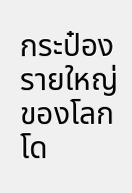กระป๋องรายใหญ่ของโลก โด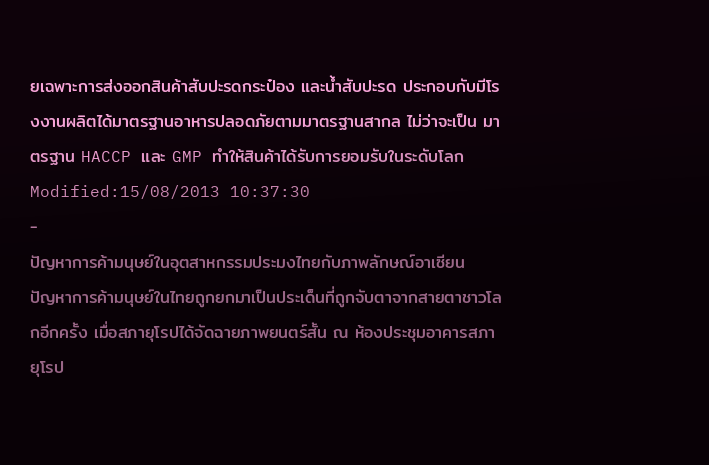ยเฉพาะการส่งออกสินค้าสับปะรดกระป๋อง และน้ำสับปะรด ประกอบกับมีโรงงานผลิตได้มาตรฐานอาหารปลอดภัยตามมาตรฐานสากล ไม่ว่าจะเป็น มาตรฐาน HACCP และ GMP ทำให้สินค้าได้รับการยอมรับในระดับโลก
Modified:15/08/2013 10:37:30
-
ปัญหาการค้ามนุษย์ในอุตสาหกรรมประมงไทยกับภาพลักษณ์อาเซียน
ปัญหาการค้ามนุษย์ในไทยถูกยกมาเป็นประเด็นที่ถูกจับตาจากสายตาชาวโลกอีกครั้ง เมื่อสภายุโรปได้จัดฉายภาพยนตร์สั้น ณ ห้องประชุมอาคารสภายุโรป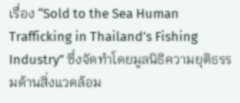เรื่อง “Sold to the Sea Human Trafficking in Thailand’s Fishing Industry” ซึ่งจัดทำโดยมูลนิธิความยุติธรรมด้านสิ่งแวดล้อม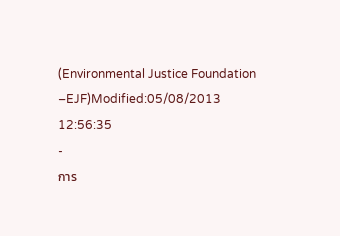(Environmental Justice Foundation –EJF)Modified:05/08/2013 12:56:35
-
การ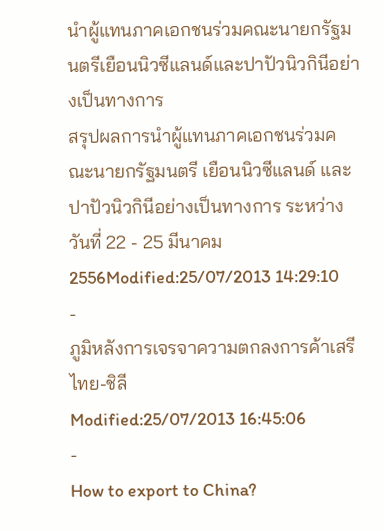นำผู้แทนภาคเอกชนร่วมคณะนายกรัฐมนตรีเยือนนิวซีแลนด์และปาปัวนิวกินีอย่างเป็นทางการ
สรุปผลการนำผู้แทนภาคเอกชนร่วมคณะนายกรัฐมนตรี เยือนนิวซีแลนด์ และปาปัวนิวกินีอย่างเป็นทางการ ระหว่างวันที่ 22 - 25 มีนาคม 2556Modified:25/07/2013 14:29:10
-
ภูมิหลังการเจรจาความตกลงการค้าเสรีไทย-ชิลี
Modified:25/07/2013 16:45:06
-
How to export to China?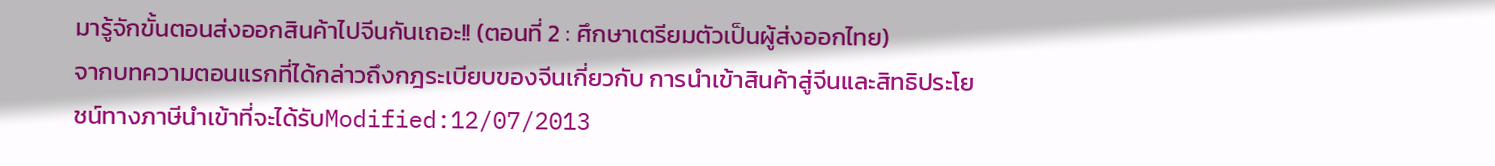มารู้จักขั้นตอนส่งออกสินค้าไปจีนกันเถอะ!! (ตอนที่ 2 : ศึกษาเตรียมตัวเป็นผู้ส่งออกไทย)
จากบทความตอนแรกที่ได้กล่าวถึงกฎระเบียบของจีนเกี่ยวกับ การนำเข้าสินค้าสู่จีนและสิทธิประโยชน์ทางภาษีนำเข้าที่จะได้รับModified:12/07/2013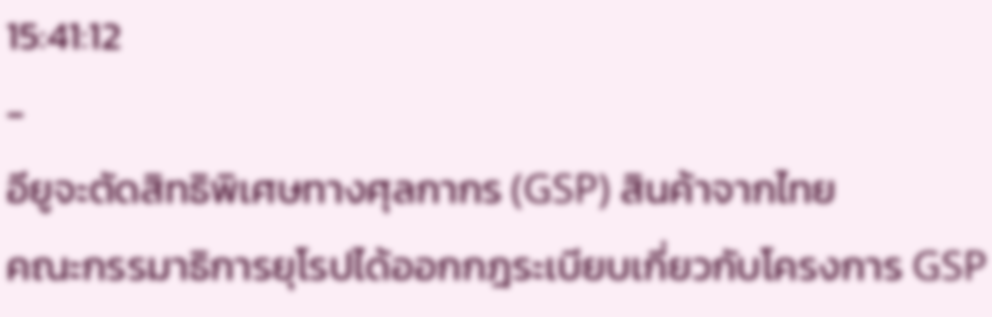15:41:12
-
อียูจะตัดสิทธิพิเศษทางศุลกากร (GSP) สินค้าจากไทย
คณะกรรมาธิการยุโรปได้ออกกฎระเบียบเกี่ยวกับโครงการ GSP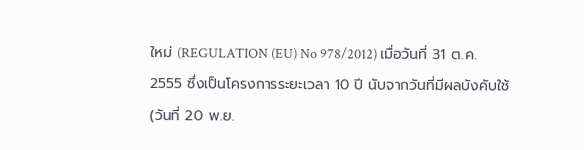ใหม่ (REGULATION (EU) No 978/2012) เมื่อวันที่ 31 ต.ค. 2555 ซึ่งเป็นโครงการระยะเวลา 10 ปี นับจากวันที่มีผลบังคับใช้ (วันที่ 20 พ.ย.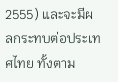2555) และจะมีผลกระทบต่อประเทศไทย ทั้งตาม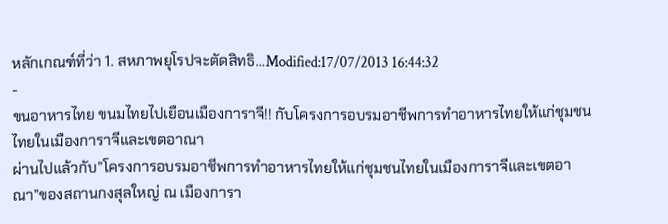หลักเกณฑ์ที่ว่า 1. สหภาพยุโรปจะตัดสิทธิ…Modified:17/07/2013 16:44:32
-
ขนอาหารไทย ขนมไทยไปเยือนเมืองการาจี!! กับโครงการอบรมอาชีพการทำอาหารไทยให้แก่ชุมชนไทยในเมืองการาจีและเขตอาณา
ผ่านไปแล้วกับ”โครงการอบรมอาชีพการทำอาหารไทยให้แก่ชุมชนไทยในเมืองการาจีและเขตอาณา”ของสถานกงสุลใหญ่ ณ เมืองการา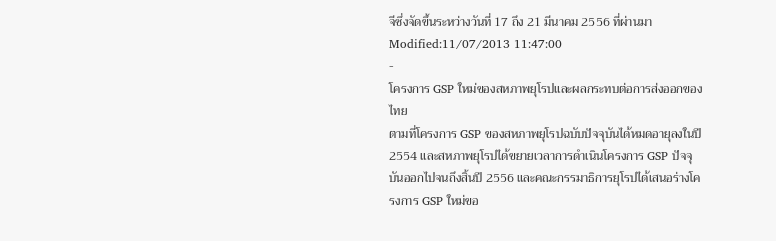จีซึ่งจัดขึ้นระหว่างวันที่ 17 ถึง 21 มีนาคม 2556 ที่ผ่านมาModified:11/07/2013 11:47:00
-
โครงการ GSP ใหม่ของสหภาพยุโรปและผลกระทบต่อการส่งออกของไทย
ตามที่โครงการ GSP ของสหภาพยุโรปฉบับปัจจุบันได้หมดอายุลงในปี 2554 และสหภาพยุโรปได้ขยายเวลาการดำเนินโครงการ GSP ปัจจุบันออกไปจนถึงสิ้นปี 2556 และคณะกรรมาธิการยุโรปได้เสนอร่างโครงการ GSP ใหม่ขอ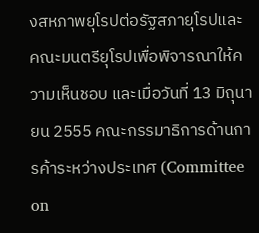งสหภาพยุโรปต่อรัฐสภายุโรปและคณะมนตรียุโรปเพื่อพิจารณาให้ความเห็นชอบ และเมื่อวันที่ 13 มิถุนายน 2555 คณะกรรมาธิการด้านการค้าระหว่างประเทศ (Committee on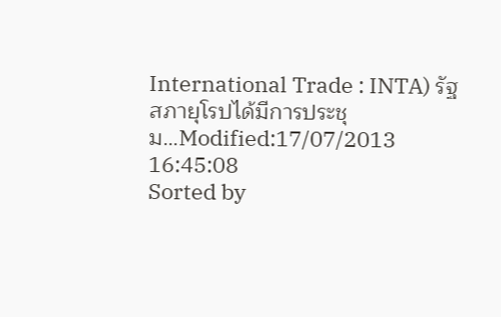International Trade : INTA) รัฐสภายุโรปได้มีการประชุม…Modified:17/07/2013 16:45:08
Sorted by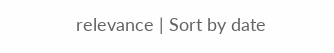relevance | Sort by date